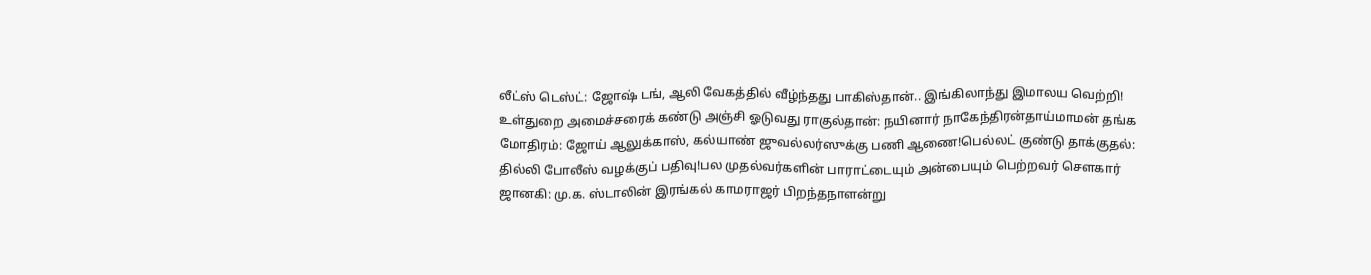லீட்ஸ் டெஸ்ட்: ஜோஷ் டங், ஆலி வேகத்தில் வீழ்ந்தது பாகிஸ்தான்.. இங்கிலாந்து இமாலய வெற்றி! உள்துறை அமைச்சரைக் கண்டு அஞ்சி ஓடுவது ராகுல்தான்: நயினார் நாகேந்திரன்தாய்மாமன் தங்க மோதிரம்: ஜோய் ஆலுக்காஸ், கல்யாண் ஜுவல்லர்ஸுக்கு பணி ஆணை!பெல்லட் குண்டு தாக்குதல்: தில்லி போலீஸ் வழக்குப் பதிவு!பல முதல்வர்களின் பாராட்டையும் அன்பையும் பெற்றவர் சௌகார் ஜானகி: மு.க. ஸ்டாலின் இரங்கல் காமராஜர் பிறந்தநாளன்று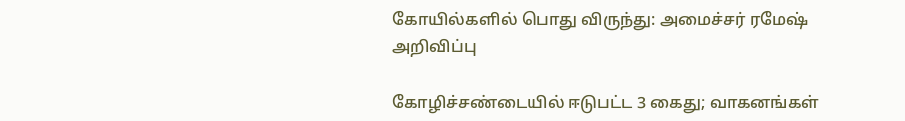கோயில்களில் பொது விருந்து: அமைச்சர் ரமேஷ் அறிவிப்பு

கோழிச்சண்டையில் ஈடுபட்ட 3 கைது; வாகனங்கள்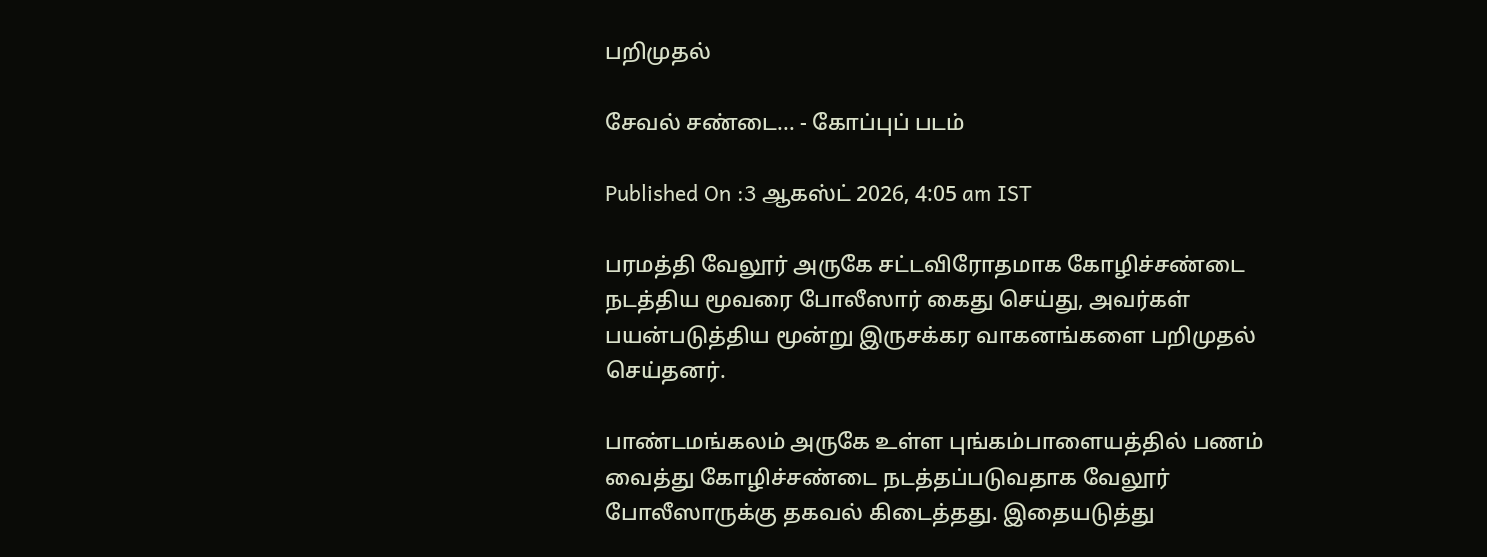பறிமுதல்

சேவல் சண்டை... - கோப்புப் படம்

Published On :3 ஆகஸ்ட் 2026, 4:05 am IST

பரமத்தி வேலூர் அருகே சட்டவிரோதமாக கோழிச்சண்டை நடத்திய மூவரை போலீஸார் கைது செய்து, அவர்கள் பயன்படுத்திய மூன்று இருசக்கர வாகனங்களை பறிமுதல் செய்தனர்.

பாண்டமங்கலம் அருகே உள்ள புங்கம்பாளையத்தில் பணம் வைத்து கோழிச்சண்டை நடத்தப்படுவதாக வேலூர் போலீஸாருக்கு தகவல் கிடைத்தது. இதையடுத்து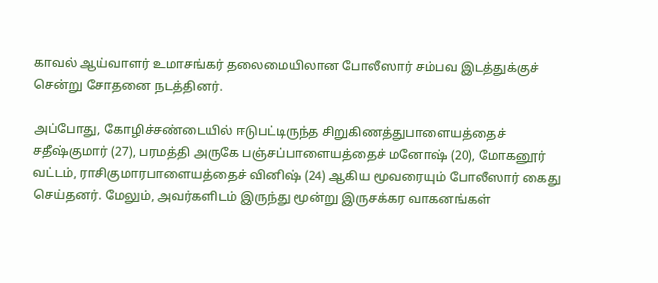காவல் ஆய்வாளர் உமாசங்கர் தலைமையிலான போலீஸார் சம்பவ இடத்துக்குச் சென்று சோதனை நடத்தினர்.

அப்போது, கோழிச்சண்டையில் ஈடுபட்டிருந்த சிறுகிணத்துபாளையத்தைச் சதீஷ்குமார் (27), பரமத்தி அருகே பஞ்சப்பாளையத்தைச் மனோஷ் (20), மோகனூர் வட்டம், ராசிகுமாரபாளையத்தைச் வினிஷ் (24) ஆகிய மூவரையும் போலீஸார் கைது செய்தனர். மேலும், அவர்களிடம் இருந்து மூன்று இருசக்கர வாகனங்கள்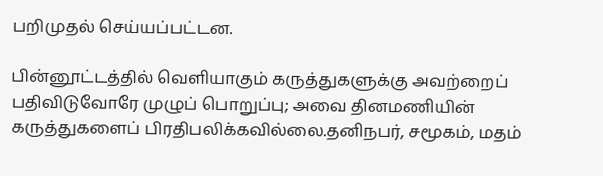பறிமுதல் செய்யப்பட்டன.

பின்னூட்டத்தில் வெளியாகும் கருத்துகளுக்கு அவற்றைப் பதிவிடுவோரே முழுப் பொறுப்பு; அவை தினமணியின் கருத்துகளைப் பிரதிபலிக்கவில்லை.தனிநபர், சமூகம், மதம்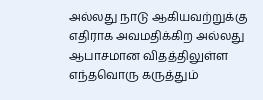அல்லது நாடு ஆகியவற்றுக்கு எதிராக அவமதிக்கிற அல்லது ஆபாசமான விதத்திலுள்ள எந்தவொரு கருத்தும்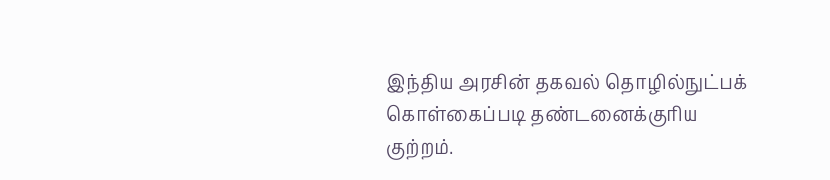இந்திய அரசின் தகவல் தொழில்நுட்பக் கொள்கைப்படி தண்டனைக்குரிய குற்றம்.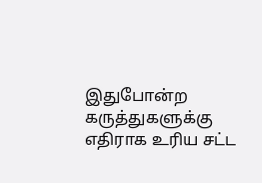இதுபோன்ற கருத்துகளுக்கு எதிராக உரிய சட்ட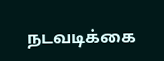நடவடிக்கை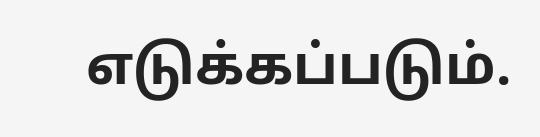எடுக்கப்படும்.